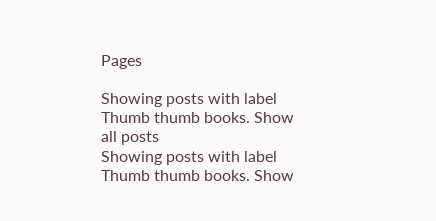Pages

Showing posts with label Thumb thumb books. Show all posts
Showing posts with label Thumb thumb books. Show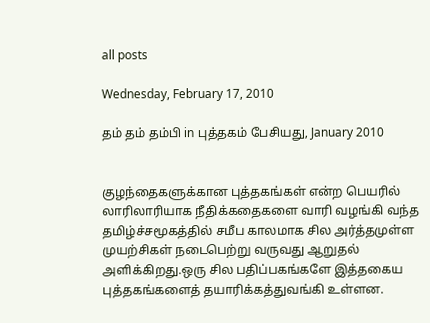all posts

Wednesday, February 17, 2010

தம் தம் தம்பி in புத்தகம் பேசியது, January 2010


குழந்தைகளுக்கான புத்தகங்கள் என்ற பெயரில் லாரிலாரியாக நீதிக்கதைகளை வாரி வழங்கி வந்த தமிழ்ச்சமூகத்தில் சமீப காலமாக சில அர்த்தமுள்ள முயற்சிகள் நடைபெற்று வருவது ஆறுதல் அளிக்கிறது.ஒரு சில பதிப்பகங்களே இத்தகைய புத்தகங்களைத் தயாரிக்கத்துவங்கி உள்ளன.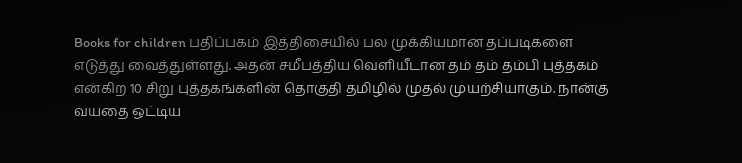Books for children பதிப்பகம் இத்திசையில் பல முக்கியமான தப்படிகளை எடுத்து வைத்துள்ளது. அதன் சமீபத்திய வெளியீடான தம் தம் தம்பி புத்தகம் என்கிற 10 சிறு புத்தகங்களின் தொகுதி தமிழில் முதல் முயற்சியாகும். நான்கு வயதை ஒட்டிய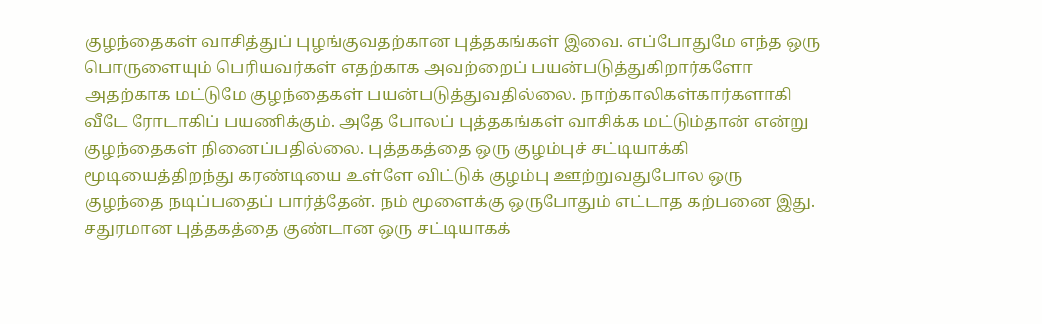குழந்தைகள் வாசித்துப் புழங்குவதற்கான புத்தகங்கள் இவை. எப்போதுமே எந்த ஒரு பொருளையும் பெரியவர்கள் எதற்காக அவற்றைப் பயன்படுத்துகிறார்களோ அதற்காக மட்டுமே குழந்தைகள் பயன்படுத்துவதில்லை. நாற்காலிகள்கார்களாகி வீடே ரோடாகிப் பயணிக்கும். அதே போலப் புத்தகங்கள் வாசிக்க மட்டும்தான் என்று குழந்தைகள் நினைப்பதில்லை. புத்தகத்தை ஒரு குழம்புச் சட்டியாக்கி மூடியைத்திறந்து கரண்டியை உள்ளே விட்டுக் குழம்பு ஊற்றுவதுபோல ஒரு குழந்தை நடிப்பதைப் பார்த்தேன். நம் மூளைக்கு ஒருபோதும் எட்டாத கற்பனை இது. சதுரமான புத்தகத்தை குண்டான ஒரு சட்டியாகக்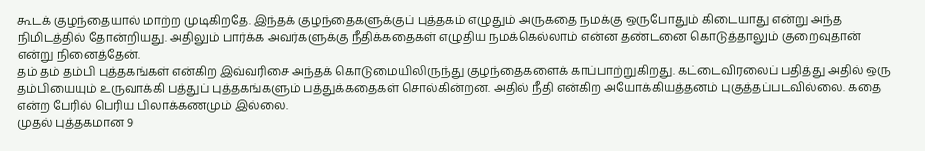கூடக் குழந்தையால் மாற்ற முடிகிறதே. இந்தக் குழந்தைகளுக்குப் புத்தகம் எழுதும் அருகதை நமக்கு ஒருபோதும் கிடையாது என்று அந்த நிமிடத்தில் தோன்றியது. அதிலும் பார்க்க அவர்களுக்கு நீதிக்கதைகள் எழுதிய நமக்கெல்லாம் என்ன தண்டனை கொடுத்தாலும் குறைவுதான் என்று நினைத்தேன்.
தம் தம் தம்பி புத்தகங்கள் என்கிற இவ்வரிசை அந்தக் கொடுமையிலிருந்து குழந்தைகளைக் காப்பாற்றுகிறது. கட்டைவிரலைப் பதித்து அதில் ஒரு தம்பியையும் உருவாக்கி பத்துப் புத்தகங்களும் பத்துக்கதைகள் சொல்கின்றன. அதில் நீதி என்கிற அயோக்கியத்தனம் புகுத்தப்படவில்லை. கதை என்ற பேரில் பெரிய பிலாக்கணமும் இல்லை.
முதல் புத்தகமான 9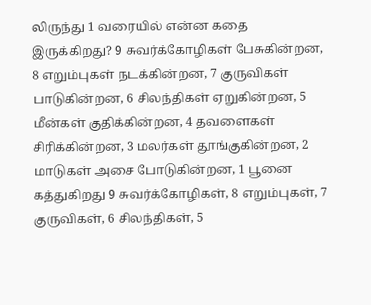லிருந்து 1 வரையில் என்ன கதை இருக்கிறது? 9 சுவர்க்கோழிகள் பேசுகின்றன, 8 எறும்புகள் நடக்கின்றன, 7 குருவிகள் பாடுகின்றன, 6 சிலந்திகள் ஏறுகின்றன, 5 மீன்கள் குதிக்கின்றன, 4 தவளைகள் சிரிக்கின்றன, 3 மலர்கள் தூங்குகின்றன, 2 மாடுகள் அசை போடுகின்றன, 1 பூனை கத்துகிறது 9 சுவர்க்கோழிகள், 8 எறும்புகள், 7 குருவிகள், 6 சிலந்திகள், 5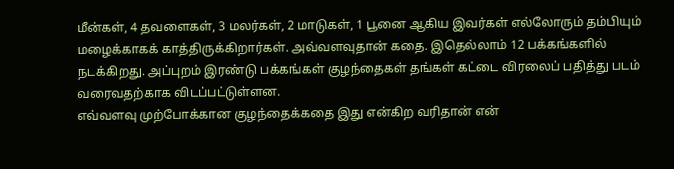மீன்கள், 4 தவளைகள், 3 மலர்கள், 2 மாடுகள், 1 பூனை ஆகிய இவர்கள் எல்லோரும் தம்பியும் மழைக்காகக் காத்திருக்கிறார்கள். அவ்வளவுதான் கதை. இதெல்லாம் 12 பக்கங்களில் நடக்கிறது. அப்புறம் இரண்டு பக்கங்கள் குழந்தைகள் தங்கள் கட்டை விரலைப் பதித்து படம் வரைவதற்காக விடப்பட்டுள்ளன.
எவ்வளவு முற்போக்கான குழந்தைக்கதை இது என்கிற வரிதான் என்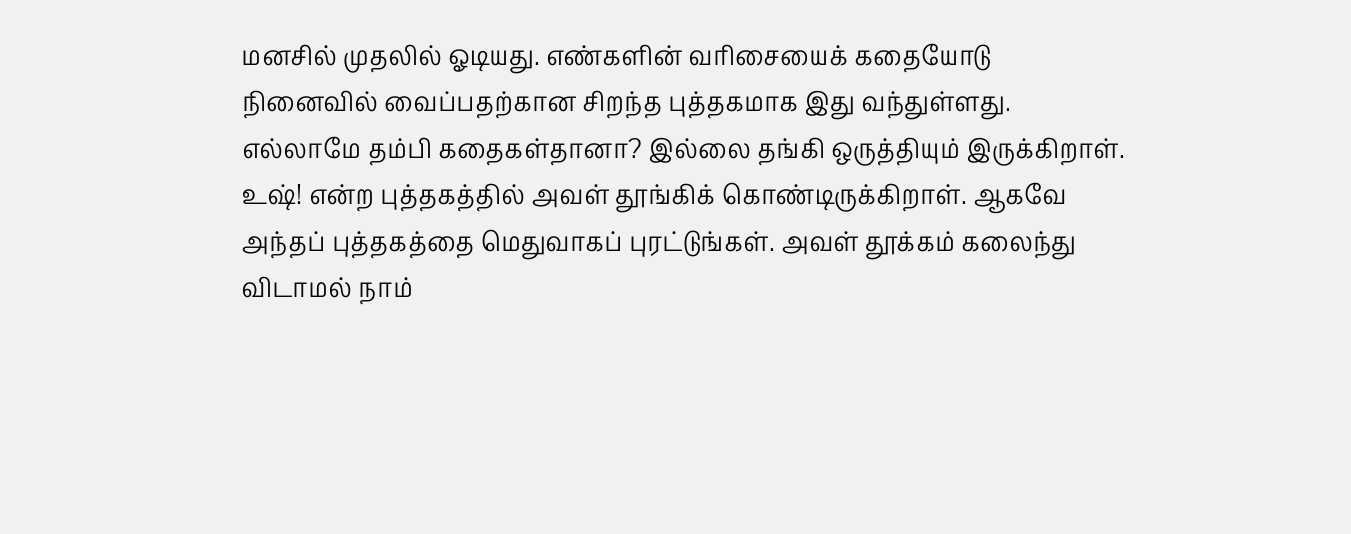மனசில் முதலில் ஓடியது. எண்களின் வரிசையைக் கதையோடு நினைவில் வைப்பதற்கான சிறந்த புத்தகமாக இது வந்துள்ளது.
எல்லாமே தம்பி கதைகள்தானா? இல்லை தங்கி ஒருத்தியும் இருக்கிறாள். உஷ்! என்ற புத்தகத்தில் அவள் தூங்கிக் கொண்டிருக்கிறாள். ஆகவே அந்தப் புத்தகத்தை மெதுவாகப் புரட்டுங்கள். அவள் தூக்கம் கலைந்து விடாமல் நாம்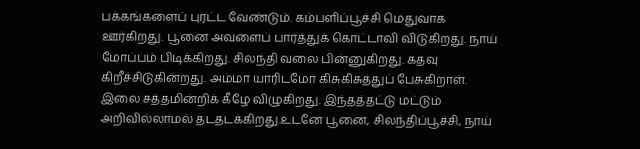பக்கங்களைப் புரட்ட வேண்டும். கம்பளிப்பூச்சி மெதுவாக ஊர்கிறது. பூனை அவளைப் பார்த்துக் கொட்டாவி விடுகிறது. நாய் மோப்பம் பிடிக்கிறது. சிலந்தி வலை பின்னுகிறது. கதவு கிறீச்சிடுகின்றது. அம்மா யாரிடமோ கிசுகிசுத்துப் பேசுகிறாள். இலை சத்தமின்றிக் கீழே விழுகிறது. இந்தத்தட்டு மட்டும் அறிவில்லாமல் தடதடக்கிறது.உடனே பூனை, சிலந்திப்பூச்சி, நாய்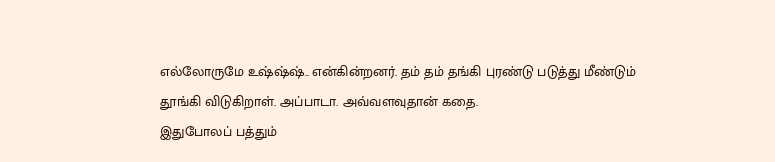எல்லோருமே உஷ்ஷ்ஷ்.. என்கின்றனர். தம் தம் தங்கி புரண்டு படுத்து மீண்டும் தூங்கி விடுகிறாள். அப்பாடா. அவ்வளவுதான் கதை.
இதுபோலப் பத்தும்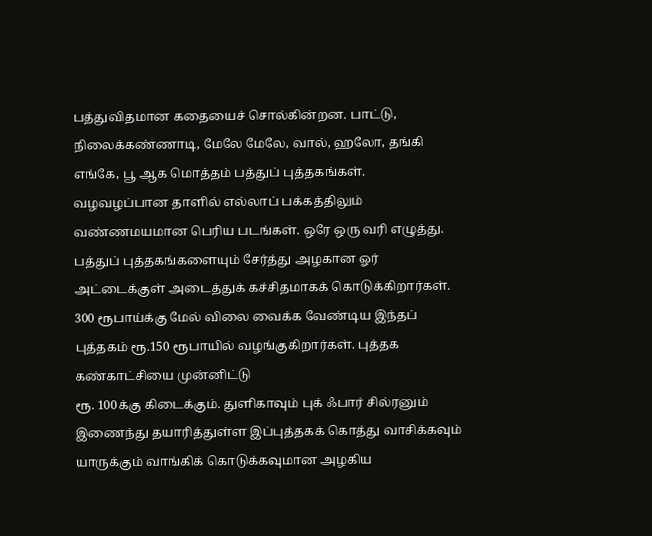பத்துவிதமான கதையைச் சொல்கின்றன. பாட்டு, நிலைக்கண்ணாடி, மேலே மேலே, வால், ஹலோ, தங்கி எங்கே, பூ ஆக மொத்தம் பத்துப் புத்தகங்கள். வழவழப்பான தாளில் எல்லாப் பக்கத்திலும் வண்ணமயமான பெரிய படங்கள். ஒரே ஒரு வரி எழுத்து. பத்துப் புத்தகங்களையும் சேர்த்து அழகான ஓர் அட்டைக்குள் அடைத்துக் கச்சிதமாகக் கொடுக்கிறார்கள். 300 ரூபாய்க்கு மேல் விலை வைக்க வேண்டிய இந்தப் புத்தகம் ரூ.150 ரூபாயில் வழங்குகிறார்கள். புத்தக கண்காட்சியை முன்னிட்டு
ரூ. 100க்கு கிடைக்கும். துளிகாவும் புக் ஃபார் சில்ரனும் இணைந்து தயாரித்துள்ள இப்புத்தகக் கொத்து வாசிக்கவும் யாருக்கும் வாங்கிக் கொடுக்கவுமான அழகிய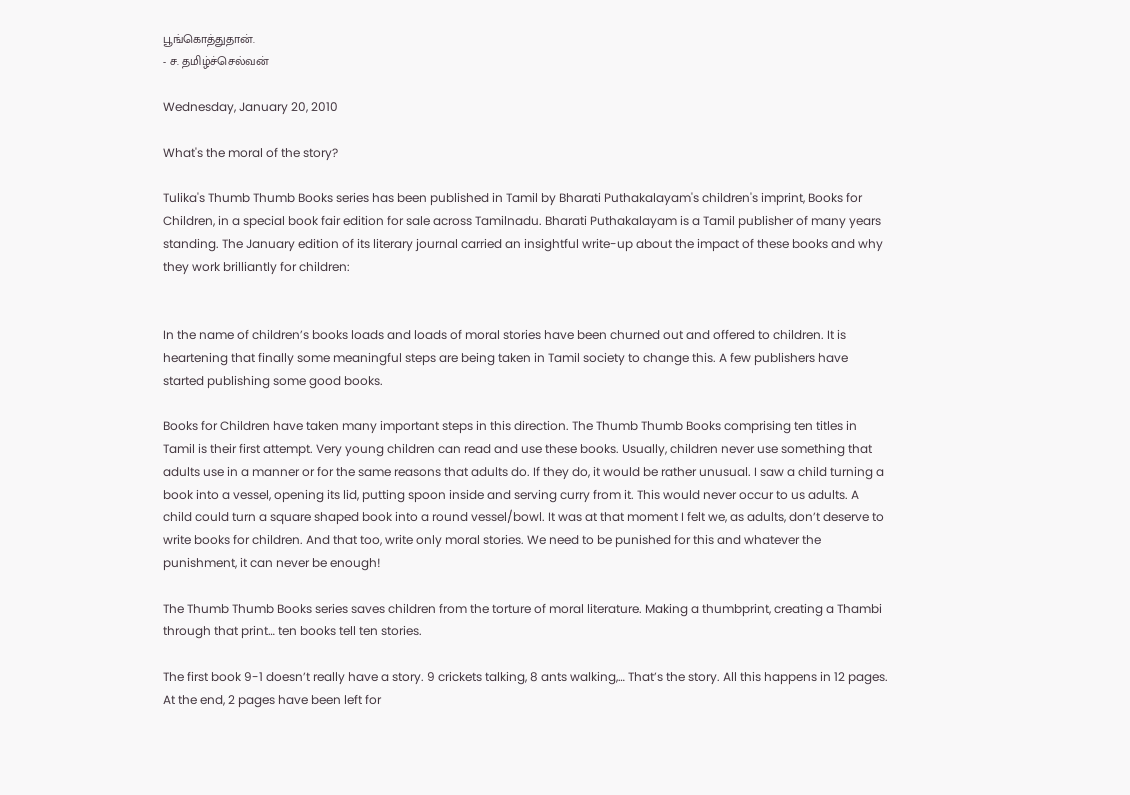பூங்கொத்துதான்.
- ச. தமிழ்ச்செல்வன்

Wednesday, January 20, 2010

What's the moral of the story?

Tulika's Thumb Thumb Books series has been published in Tamil by Bharati Puthakalayam's children's imprint, Books for Children, in a special book fair edition for sale across Tamilnadu. Bharati Puthakalayam is a Tamil publisher of many years standing. The January edition of its literary journal carried an insightful write-up about the impact of these books and why they work brilliantly for children:


In the name of children’s books loads and loads of moral stories have been churned out and offered to children. It is heartening that finally some meaningful steps are being taken in Tamil society to change this. A few publishers have started publishing some good books.

Books for Children have taken many important steps in this direction. The Thumb Thumb Books comprising ten titles in Tamil is their first attempt. Very young children can read and use these books. Usually, children never use something that adults use in a manner or for the same reasons that adults do. If they do, it would be rather unusual. I saw a child turning a book into a vessel, opening its lid, putting spoon inside and serving curry from it. This would never occur to us adults. A child could turn a square shaped book into a round vessel/bowl. It was at that moment I felt we, as adults, don’t deserve to write books for children. And that too, write only moral stories. We need to be punished for this and whatever the punishment, it can never be enough!

The Thumb Thumb Books series saves children from the torture of moral literature. Making a thumbprint, creating a Thambi through that print… ten books tell ten stories.

The first book 9-1 doesn’t really have a story. 9 crickets talking, 8 ants walking,… That’s the story. All this happens in 12 pages. At the end, 2 pages have been left for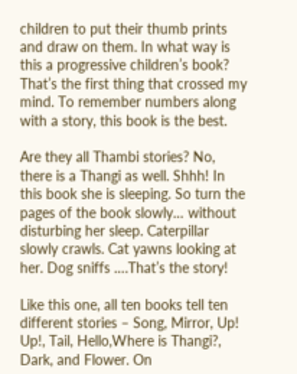children to put their thumb prints and draw on them. In what way is this a progressive children’s book? That’s the first thing that crossed my mind. To remember numbers along with a story, this book is the best.

Are they all Thambi stories? No, there is a Thangi as well. Shhh! In this book she is sleeping. So turn the pages of the book slowly… without disturbing her sleep. Caterpillar slowly crawls. Cat yawns looking at her. Dog sniffs ….That’s the story!

Like this one, all ten books tell ten different stories – Song, Mirror, Up! Up!, Tail, Hello,Where is Thangi?, Dark, and Flower. On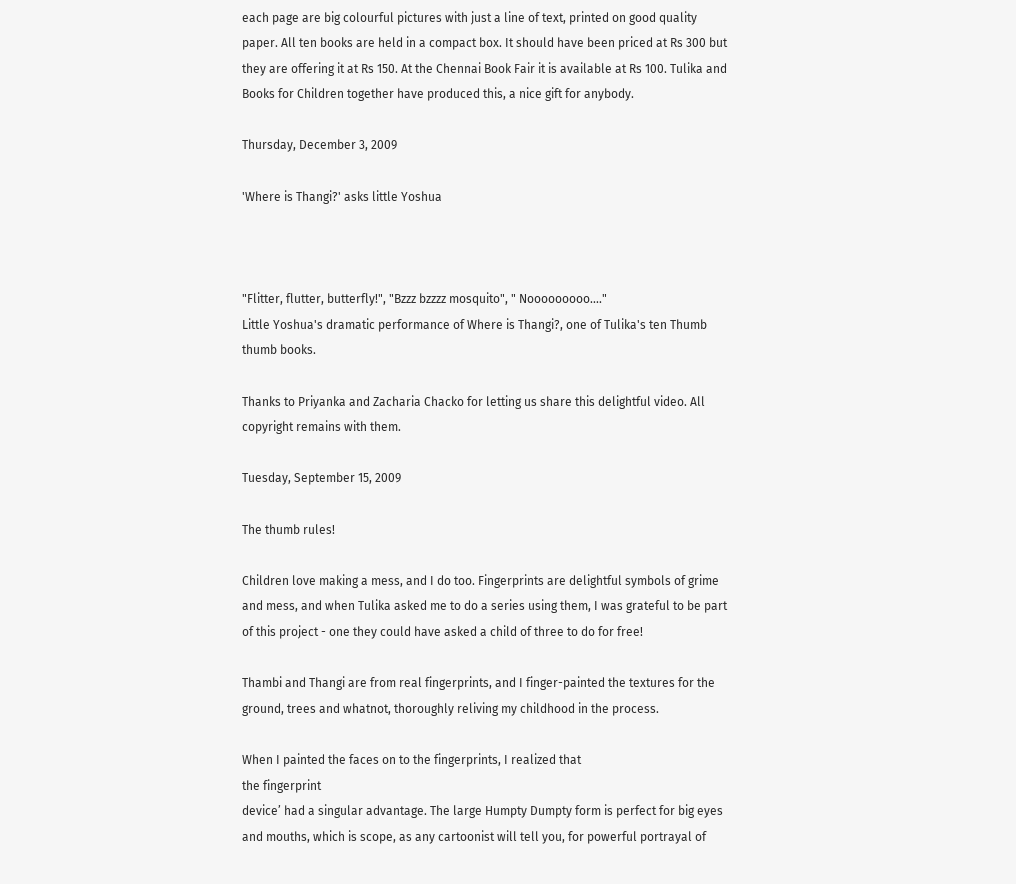each page are big colourful pictures with just a line of text, printed on good quality paper. All ten books are held in a compact box. It should have been priced at Rs 300 but they are offering it at Rs 150. At the Chennai Book Fair it is available at Rs 100. Tulika and Books for Children together have produced this, a nice gift for anybody.

Thursday, December 3, 2009

'Where is Thangi?' asks little Yoshua



"Flitter, flutter, butterfly!", "Bzzz bzzzz mosquito", " Nooooooooo...."
Little Yoshua's dramatic performance of Where is Thangi?, one of Tulika's ten Thumb thumb books.

Thanks to Priyanka and Zacharia Chacko for letting us share this delightful video. All copyright remains with them.

Tuesday, September 15, 2009

The thumb rules!

Children love making a mess, and I do too. Fingerprints are delightful symbols of grime and mess, and when Tulika asked me to do a series using them, I was grateful to be part of this project - one they could have asked a child of three to do for free!

Thambi and Thangi are from real fingerprints, and I finger-painted the textures for the ground, trees and whatnot, thoroughly reliving my childhood in the process.

When I painted the faces on to the fingerprints, I realized that
the fingerprint
device’ had a singular advantage. The large Humpty Dumpty form is perfect for big eyes and mouths, which is scope, as any cartoonist will tell you, for powerful portrayal of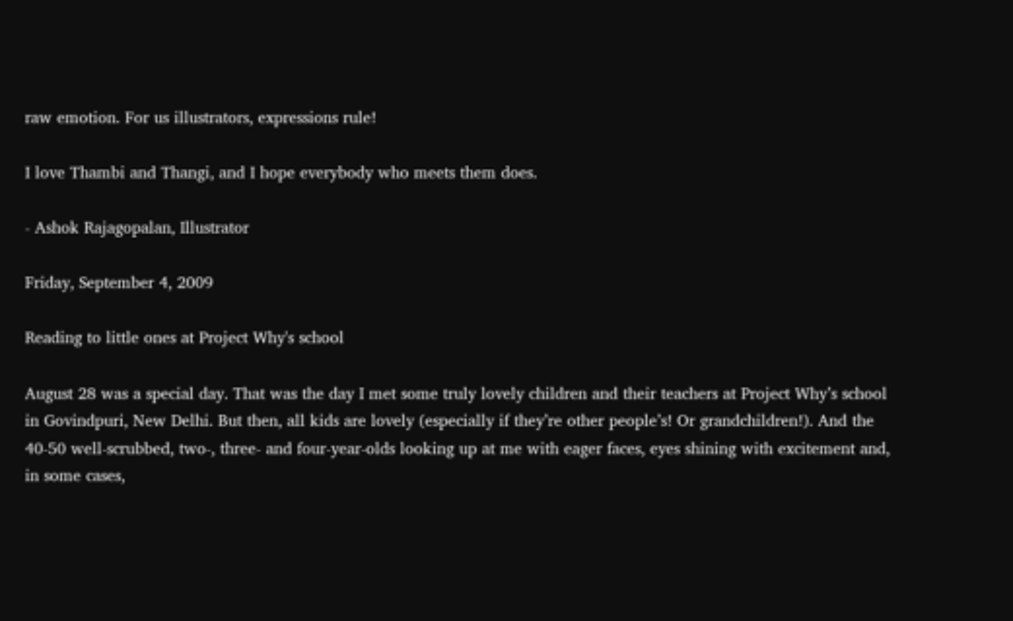raw emotion. For us illustrators, expressions rule!

I love Thambi and Thangi, and I hope everybody who meets them does.

- Ashok Rajagopalan, Illustrator

Friday, September 4, 2009

Reading to little ones at Project Why's school

August 28 was a special day. That was the day I met some truly lovely children and their teachers at Project Why’s school in Govindpuri, New Delhi. But then, all kids are lovely (especially if they’re other people’s! Or grandchildren!). And the 40-50 well-scrubbed, two-, three- and four-year-olds looking up at me with eager faces, eyes shining with excitement and, in some cases,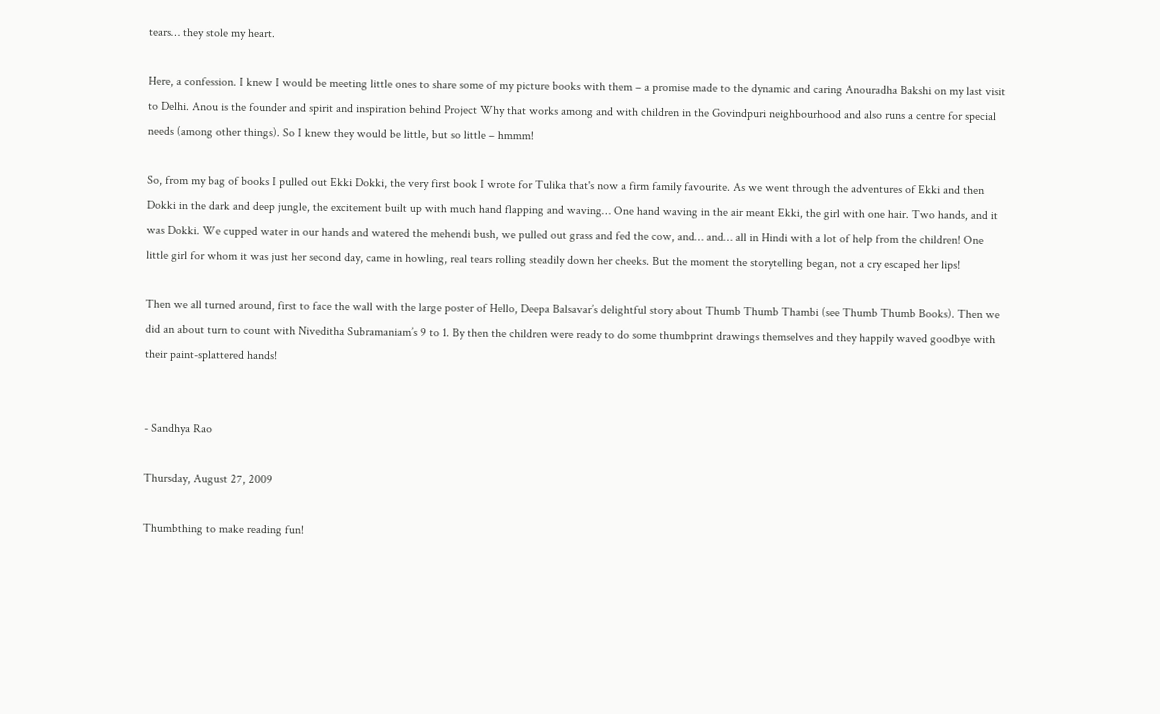tears… they stole my heart.

Here, a confession. I knew I would be meeting little ones to share some of my picture books with them – a promise made to the dynamic and caring Anouradha Bakshi on my last visit to Delhi. Anou is the founder and spirit and inspiration behind Project Why that works among and with children in the Govindpuri neighbourhood and also runs a centre for special needs (among other things). So I knew they would be little, but so little – hmmm!

So, from my bag of books I pulled out Ekki Dokki, the very first book I wrote for Tulika that's now a firm family favourite. As we went through the adventures of Ekki and then Dokki in the dark and deep jungle, the excitement built up with much hand flapping and waving… One hand waving in the air meant Ekki, the girl with one hair. Two hands, and it was Dokki. We cupped water in our hands and watered the mehendi bush, we pulled out grass and fed the cow, and… and… all in Hindi with a lot of help from the children! One little girl for whom it was just her second day, came in howling, real tears rolling steadily down her cheeks. But the moment the storytelling began, not a cry escaped her lips!

Then we all turned around, first to face the wall with the large poster of Hello, Deepa Balsavar’s delightful story about Thumb Thumb Thambi (see Thumb Thumb Books). Then we did an about turn to count with Niveditha Subramaniam’s 9 to 1. By then the children were ready to do some thumbprint drawings themselves and they happily waved goodbye with their paint-splattered hands!


- Sandhya Rao

Thursday, August 27, 2009

Thumbthing to make reading fun!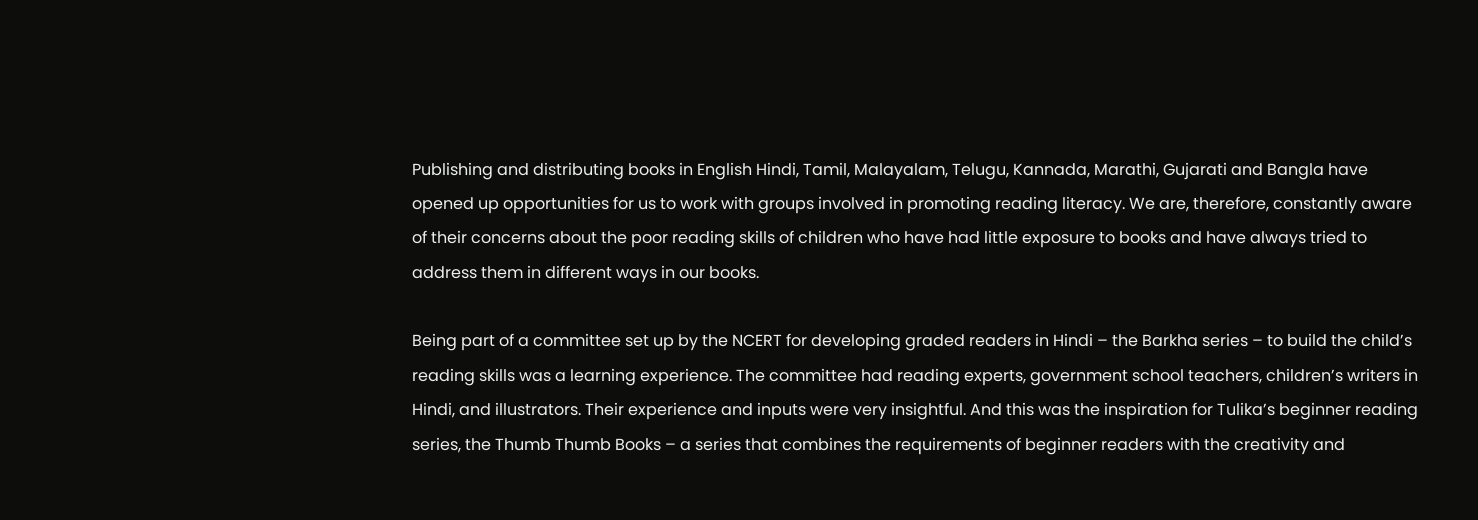Publishing and distributing books in English Hindi, Tamil, Malayalam, Telugu, Kannada, Marathi, Gujarati and Bangla have opened up opportunities for us to work with groups involved in promoting reading literacy. We are, therefore, constantly aware of their concerns about the poor reading skills of children who have had little exposure to books and have always tried to address them in different ways in our books.

Being part of a committee set up by the NCERT for developing graded readers in Hindi – the Barkha series – to build the child’s reading skills was a learning experience. The committee had reading experts, government school teachers, children’s writers in Hindi, and illustrators. Their experience and inputs were very insightful. And this was the inspiration for Tulika’s beginner reading series, the Thumb Thumb Books – a series that combines the requirements of beginner readers with the creativity and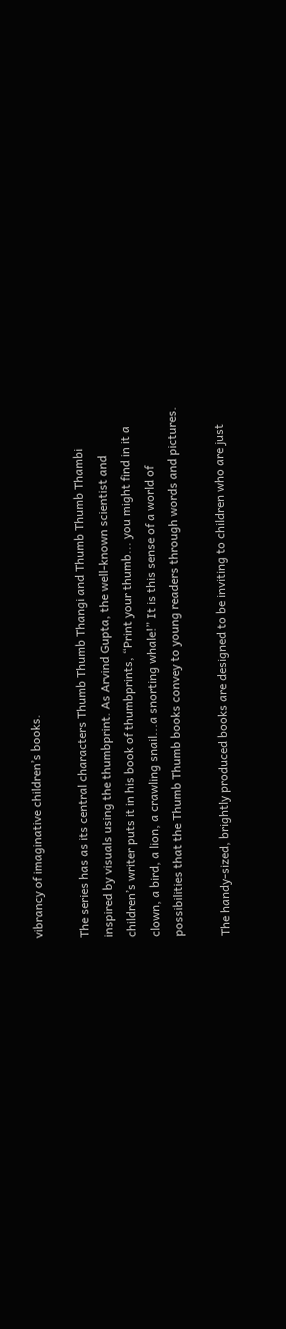vibrancy of imaginative children’s books.

The series has as its central characters Thumb Thumb Thangi and Thumb Thumb Thambi inspired by visuals using the thumbprint. As Arvind Gupta, the well-known scientist and children’s writer puts it in his book of thumbprints, “Print your thumb... you might find in it a clown, a bird, a lion, a crawling snail...a snorting whale!” It is this sense of a world of possibilities that the Thumb Thumb books convey to young readers through words and pictures.

The handy-sized, brightly produced books are designed to be inviting to children who are just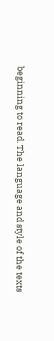beginning to read. The language and style of the texts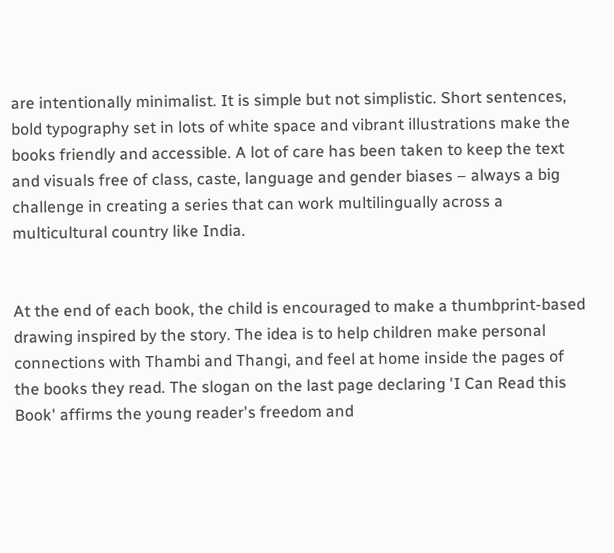are intentionally minimalist. It is simple but not simplistic. Short sentences, bold typography set in lots of white space and vibrant illustrations make the books friendly and accessible. A lot of care has been taken to keep the text and visuals free of class, caste, language and gender biases – always a big challenge in creating a series that can work multilingually across a multicultural country like India.


At the end of each book, the child is encouraged to make a thumbprint-based drawing inspired by the story. The idea is to help children make personal connections with Thambi and Thangi, and feel at home inside the pages of the books they read. The slogan on the last page declaring 'I Can Read this Book' affirms the young reader's freedom and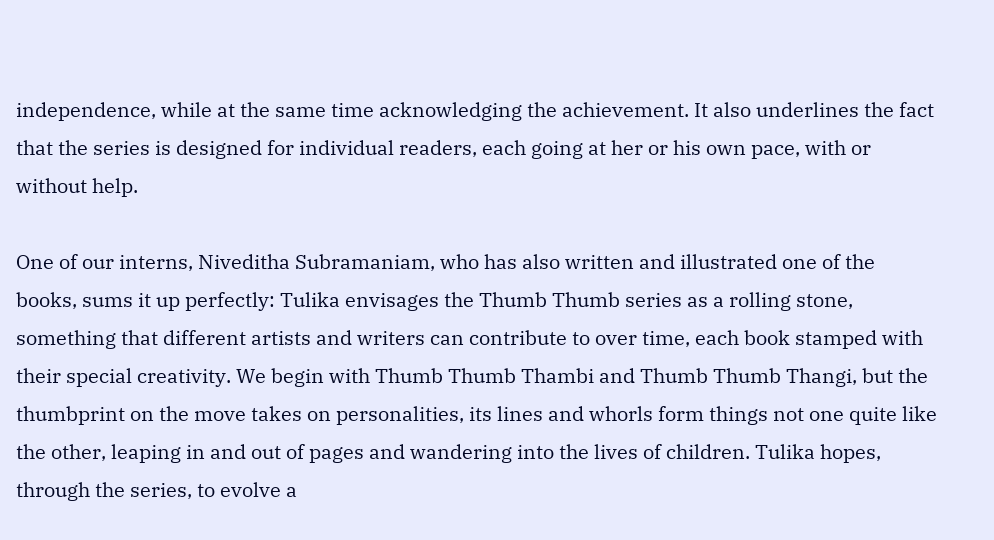independence, while at the same time acknowledging the achievement. It also underlines the fact that the series is designed for individual readers, each going at her or his own pace, with or without help.

One of our interns, Niveditha Subramaniam, who has also written and illustrated one of the books, sums it up perfectly: Tulika envisages the Thumb Thumb series as a rolling stone, something that different artists and writers can contribute to over time, each book stamped with their special creativity. We begin with Thumb Thumb Thambi and Thumb Thumb Thangi, but the thumbprint on the move takes on personalities, its lines and whorls form things not one quite like the other, leaping in and out of pages and wandering into the lives of children. Tulika hopes, through the series, to evolve a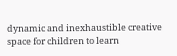dynamic and inexhaustible creative space for children to learn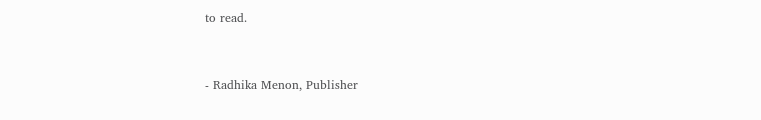to read.


- Radhika Menon, Publisher